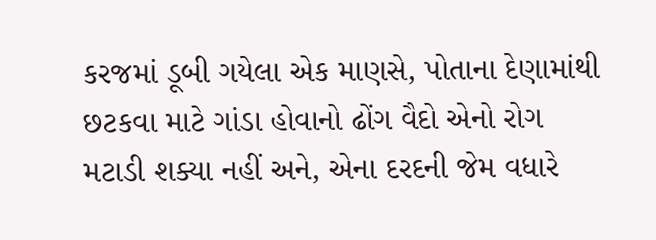કરજમાં ડૂબી ગયેલા એક માણસે, પોતાના દેણામાંથી છટકવા માટે ગાંડા હોવાનો ઢોંગ વૈદો એનો રોગ મટાડી શક્યા નહીં અને, એના દરદની જેમ વધારે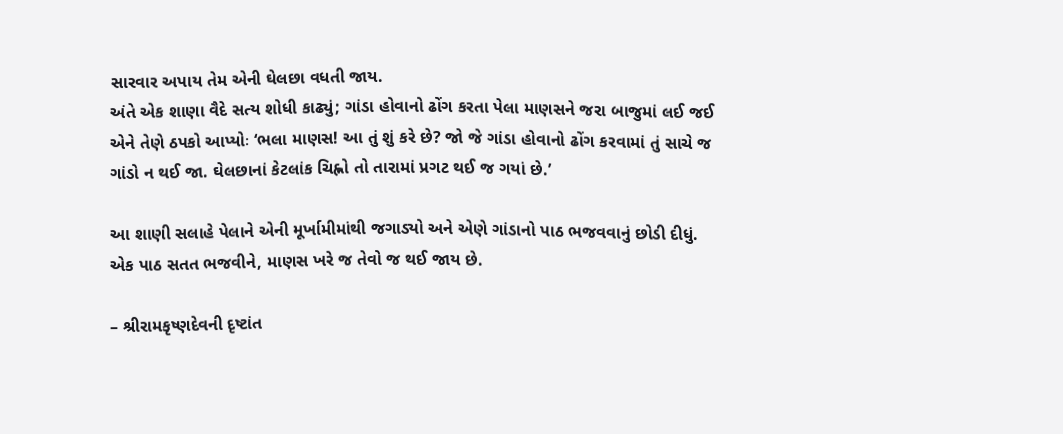સારવાર અપાય તેમ એની ઘેલછા વધતી જાય.
અંતે એક શાણા વૈદે સત્ય શોધી કાઢ્યું; ગાંડા હોવાનો ઢોંગ કરતા પેલા માણસને જરા બાજુમાં લઈ જઈ એને તેણે ઠપકો આપ્યોઃ ‘ભલા માણસ! આ તું શું કરે છે? જો જે ગાંડા હોવાનો ઢોંગ કરવામાં તું સાચે જ ગાંડો ન થઈ જા. ઘેલછાનાં કેટલાંક ચિહ્નો તો તારામાં પ્રગટ થઈ જ ગયાં છે.’

આ શાણી સલાહે પેલાને એની મૂર્ખામીમાંથી જગાડ્યો અને એણે ગાંડાનો પાઠ ભજવવાનું છોડી દીધું.
એક પાઠ સતત ભજવીને, માણસ ખરે જ તેવો જ થઈ જાય છે.

– શ્રીરામકૃષ્ણદેવની દૃષ્ટાંત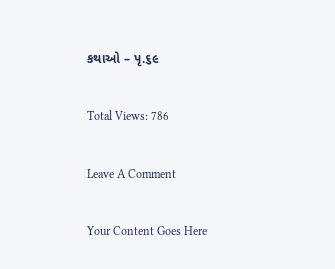કથાઓ – પૃ.૬૯

Total Views: 786

Leave A Comment

Your Content Goes Here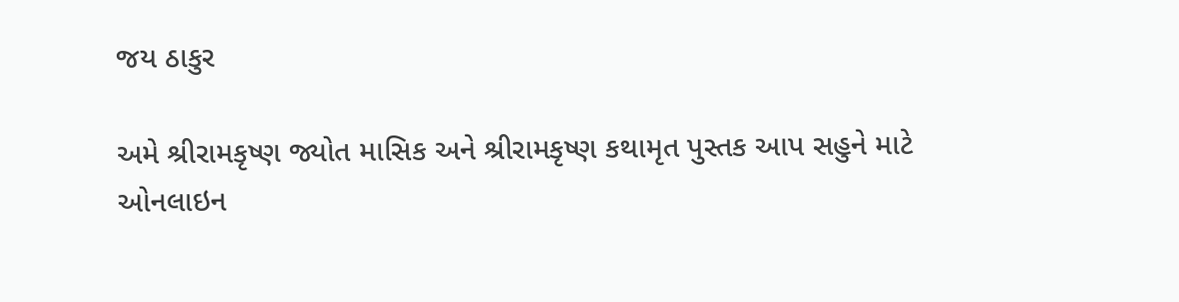જય ઠાકુર

અમે શ્રીરામકૃષ્ણ જ્યોત માસિક અને શ્રીરામકૃષ્ણ કથામૃત પુસ્તક આપ સહુને માટે ઓનલાઇન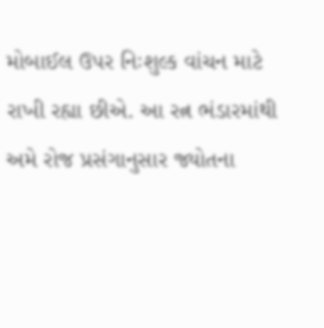મોબાઈલ ઉપર નિઃશુલ્ક વાંચન માટે રાખી રહ્યા છીએ. આ રત્ન ભંડારમાંથી અમે રોજ પ્રસંગાનુસાર જ્યોતના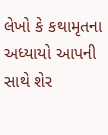લેખો કે કથામૃતના અધ્યાયો આપની સાથે શેર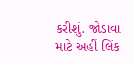કરીશું. જોડાવા માટે અહીં લિંક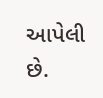આપેલી છે.